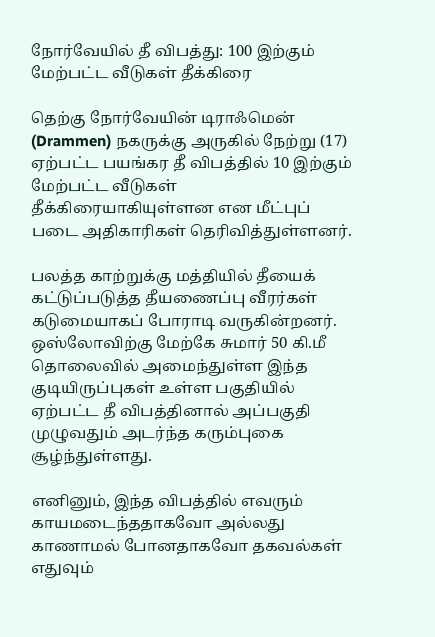நோர்வேயில் தீ விபத்து: 100 இற்கும் மேற்பட்ட வீடுகள் தீக்கிரை

தெற்கு நோர்வேயின் டிராஃமென் (Drammen) நகருக்கு அருகில் நேற்று (17) ஏற்பட்ட பயங்கர தீ விபத்தில் 10 இற்கும் மேற்பட்ட வீடுகள் தீக்கிரையாகியுள்ளன என மீட்புப் படை அதிகாரிகள் தெரிவித்துள்ளனர்.

பலத்த காற்றுக்கு மத்தியில் தீயைக் கட்டுப்படுத்த தீயணைப்பு வீரர்கள் கடுமையாகப் போராடி வருகின்றனர். ஒஸ்லோவிற்கு மேற்கே சுமார் 50 கி.மீ தொலைவில் அமைந்துள்ள இந்த குடியிருப்புகள் உள்ள பகுதியில் ஏற்பட்ட தீ விபத்தினால் அப்பகுதி முழுவதும் அடர்ந்த கரும்புகை சூழ்ந்துள்ளது.

எனினும், இந்த விபத்தில் எவரும் காயமடைந்ததாகவோ அல்லது காணாமல் போனதாகவோ தகவல்கள் எதுவும்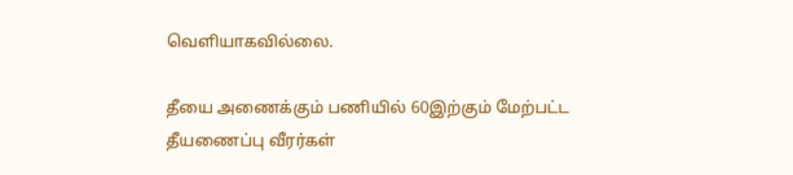வெளியாகவில்லை.

தீயை அணைக்கும் பணியில் 60இற்கும் மேற்பட்ட தீயணைப்பு வீரர்கள்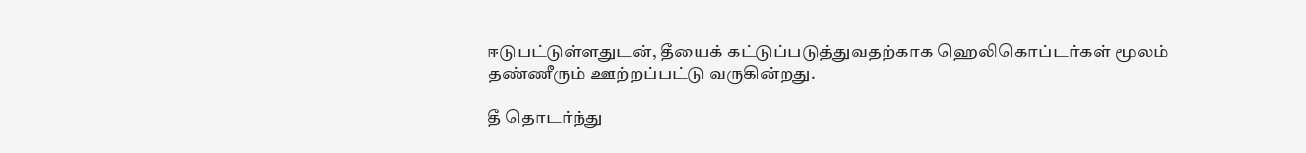ஈடுபட்டுள்ளதுடன், தீயைக் கட்டுப்படுத்துவதற்காக ஹெலிகொப்டர்கள் மூலம் தண்ணீரும் ஊற்றப்பட்டு வருகின்றது.

தீ தொடர்ந்து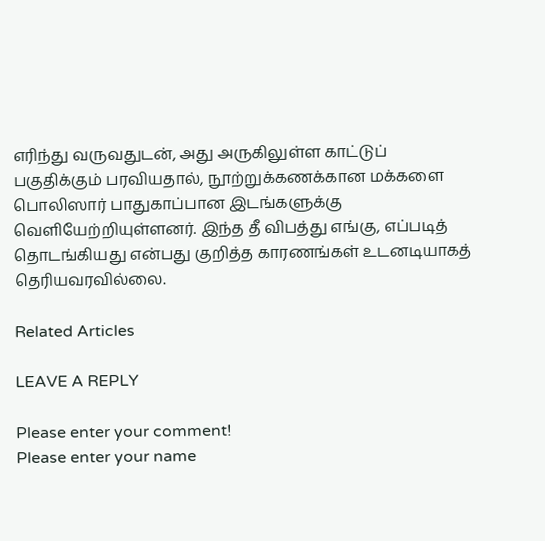எரிந்து வருவதுடன், அது அருகிலுள்ள காட்டுப் பகுதிக்கும் பரவியதால், நூற்றுக்கணக்கான மக்களை பொலிஸார் பாதுகாப்பான இடங்களுக்கு வெளியேற்றியுள்ளனர். இந்த தீ விபத்து எங்கு, எப்படித் தொடங்கியது என்பது குறித்த காரணங்கள் உடனடியாகத் தெரியவரவில்லை.

Related Articles

LEAVE A REPLY

Please enter your comment!
Please enter your name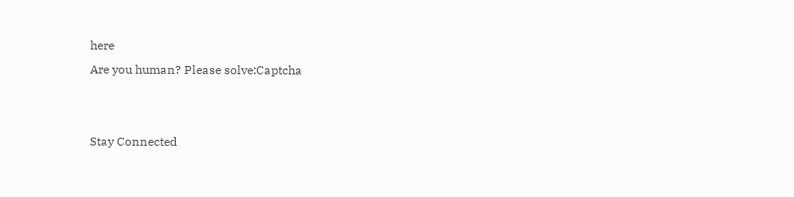here
Are you human? Please solve:Captcha


Stay Connected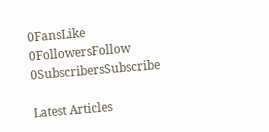0FansLike
0FollowersFollow
0SubscribersSubscribe

Latest Articles